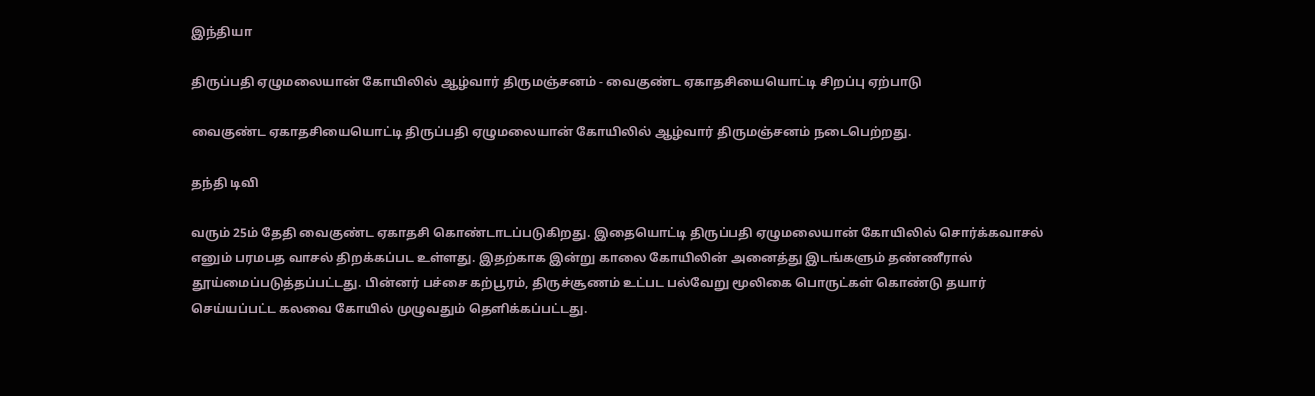இந்தியா

திருப்பதி ஏழுமலையான் கோயிலில் ஆழ்வார் திருமஞ்சனம் - வைகுண்ட ஏகாதசியையொட்டி சிறப்பு ஏற்பாடு

வைகுண்ட ஏகாதசியையொட்டி திருப்பதி ஏழுமலையான் கோயிலில் ஆழ்வார் திருமஞ்சனம் நடைபெற்றது.

தந்தி டிவி

வரும் 25ம் தேதி வைகுண்ட ஏகாதசி கொண்டாடப்படுகிறது. இதையொட்டி திருப்பதி ஏழுமலையான் கோயிலில் சொர்க்கவாசல் எனும் பரமபத வாசல் திறக்கப்பட உள்ளது. இதற்காக இன்று காலை கோயிலின் அனைத்து இடங்களும் தண்ணீரால் தூய்மைப்படுத்தப்பட்டது. பின்னர் பச்சை கற்பூரம், திருச்சூணம் உட்பட பல்வேறு மூலிகை பொருட்கள் கொண்டு தயார் செய்யப்பட்ட கலவை கோயில் முழுவதும் தெளிக்கப்பட்டது.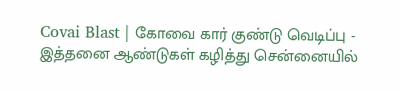Covai Blast | கோவை கார் குண்டு வெடிப்பு - இத்தனை ஆண்டுகள் கழித்து சென்னையில்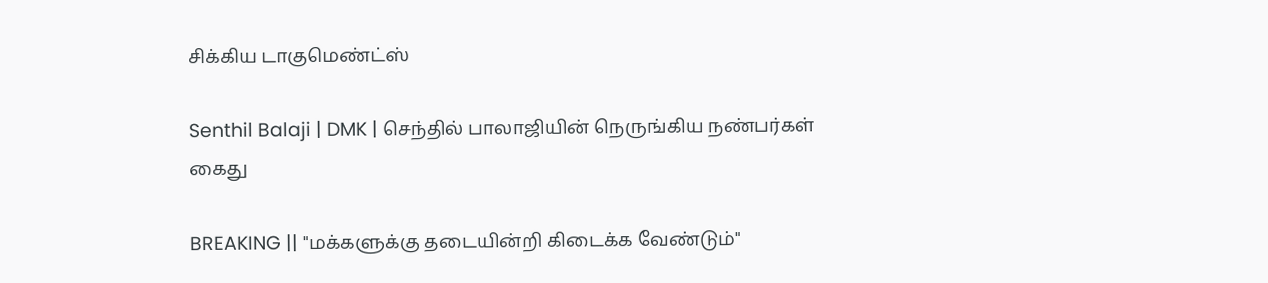சிக்கிய டாகுமெண்ட்ஸ்

Senthil Balaji | DMK | செந்தில் பாலாஜியின் நெருங்கிய நண்பர்கள் கைது

BREAKING || "மக்களுக்கு தடையின்றி கிடைக்க வேண்டும்"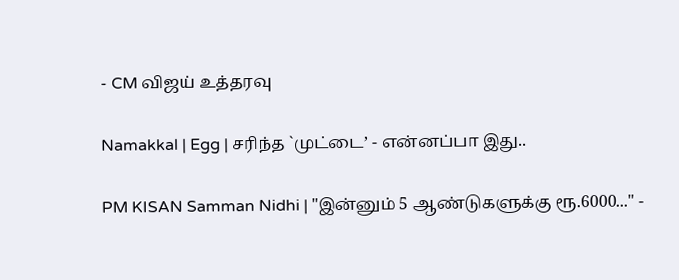- CM விஜய் உத்தரவு

Namakkal | Egg | சரிந்த `முட்டை’ - என்னப்பா இது..

PM KISAN Samman Nidhi | "இன்னும் 5 ஆண்டுகளுக்கு ரூ.6000..." -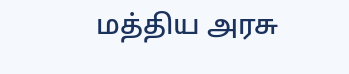மத்திய அரசு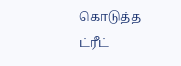கொடுத்த ட்ரீட்